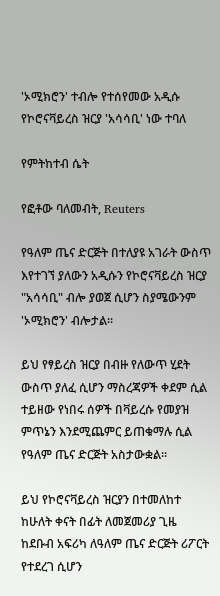'ኦሚክሮን' ተብሎ የተሰየመው አዲሱ የኮሮናቫይረስ ዝርያ 'አሳሳቢ' ነው ተባለ

የምትከተብ ሴት

የፎቶው ባለመብት, Reuters

የዓለም ጤና ድርጅት በተለያዩ አገራት ውስጥ እየተገኘ ያለውን አዲሱን የኮሮናቫይረስ ዝርያ "አሳሳቢ" ብሎ ያወጀ ሲሆን ስያሜውንም 'ኦሚክሮን' ብሎታል።

ይህ የፃይረስ ዝርያ በብዙ የለውጥ ሂደት ውስጥ ያለፈ ሲሆን ማስረጃዎች ቀደም ሲል ተይዘው የነበሩ ሰዎች በቫይረሱ የመያዝ ምጥኔን እንደሚጨምር ይጠቁማሉ ሲል የዓለም ጤና ድርጅት አስታውቋል።

ይህ የኮሮናቫይረስ ዝርያን በተመለከተ ከሁለት ቀናት በፊት ለመጀመሪያ ጊዜ ከደቡብ አፍሪካ ለዓለም ጤና ድርጅት ሪፖርት የተደረገ ሲሆን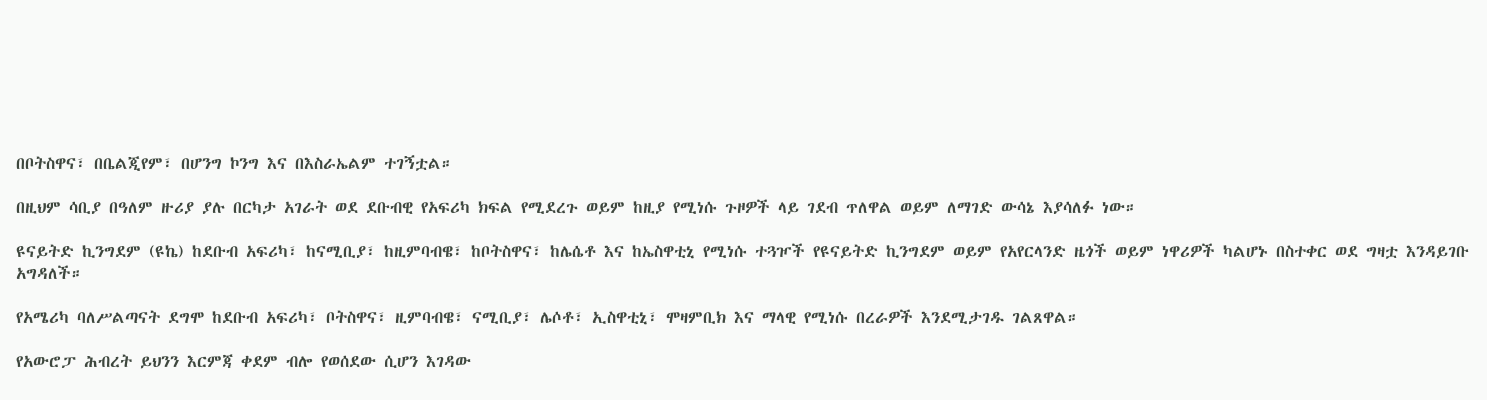በቦትስዋና፣ በቤልጂየም፣ በሆንግ ኮንግ እና በእስራኤልም ተገኝቷል።

በዚህም ሳቢያ በዓለም ዙሪያ ያሉ በርካታ አገራት ወደ ደቡብዊ የአፍሪካ ክፍል የሚደረጉ ወይም ከዚያ የሚነሱ ጉዞዎች ላይ ገደብ ጥለዋል ወይም ለማገድ ውሳኔ እያሳለፉ ነው።

ዩናይትድ ኪንግደም (ዩኬ) ከደቡብ አፍሪካ፣ ከናሚቢያ፣ ከዚምባብዌ፣ ከቦትስዋና፣ ከሌሴቶ እና ከኤስዋቲኒ የሚነሱ ተጓዦች የዩናይትድ ኪንግደም ወይም የአየርላንድ ዜጎች ወይም ነዋሪዎች ካልሆኑ በስተቀር ወደ ግዛቷ እንዳይገቡ አግዳለች።

የአሜሪካ ባለሥልጣናት ደግሞ ከደቡብ አፍሪካ፣ ቦትስዋና፣ ዚምባብዌ፣ ናሚቢያ፣ ሌሶቶ፣ ኢስዋቲኒ፣ ሞዛምቢክ እና ማላዊ የሚነሱ በረራዎች እንደሚታገዱ ገልጸዋል።

የአውሮፓ ሕብረት ይህንን እርምጃ ቀደም ብሎ የወሰደው ሲሆን እገዳው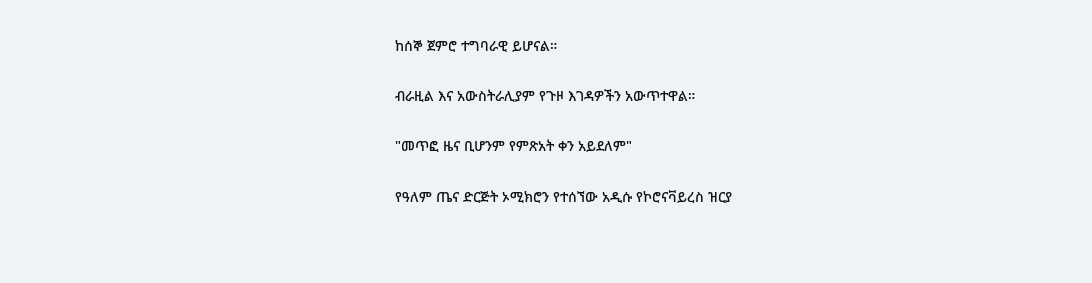ከሰኞ ጀምሮ ተግባራዊ ይሆናል።

ብራዚል እና አውስትራሊያም የጉዞ እገዳዎችን አውጥተዋል።

"መጥፎ ዜና ቢሆንም የምጽአት ቀን አይደለም"

የዓለም ጤና ድርጅት ኦሚክሮን የተሰኘው አዲሱ የኮሮናቫይረስ ዝርያ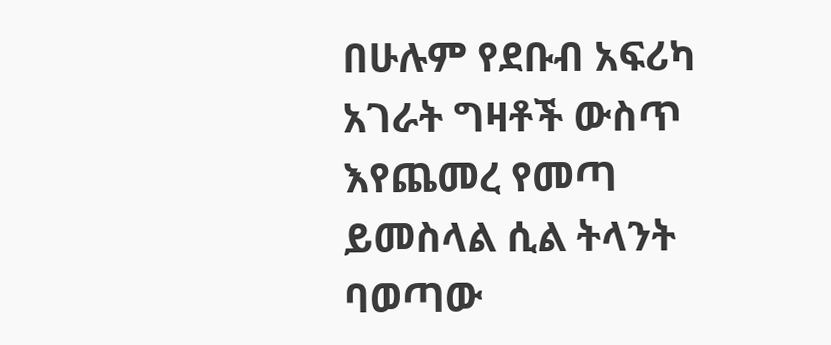በሁሉም የደቡብ አፍሪካ አገራት ግዛቶች ውስጥ እየጨመረ የመጣ ይመስላል ሲል ትላንት ባወጣው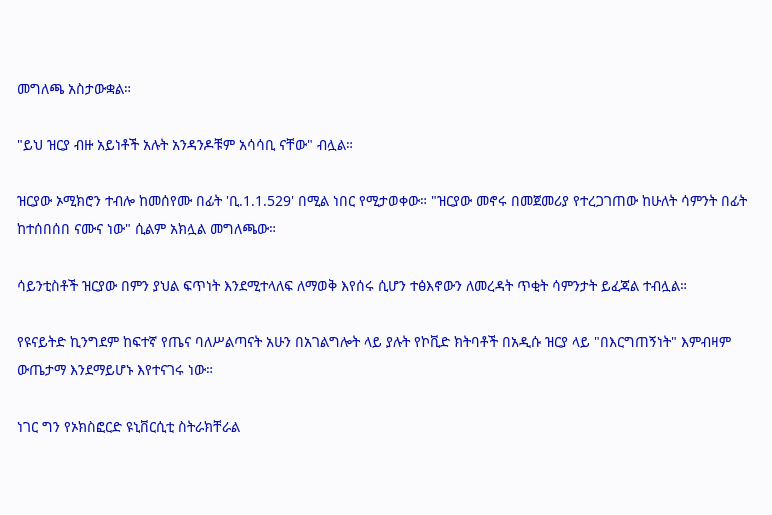መግለጫ አስታውቋል።

"ይህ ዝርያ ብዙ አይነቶች አሉት አንዳንዶቹም አሳሳቢ ናቸው" ብሏል።

ዝርያው ኦሚክሮን ተብሎ ከመሰየሙ በፊት 'ቢ.1.1.529' በሚል ነበር የሚታወቀው። "ዝርያው መኖሩ በመጀመሪያ የተረጋገጠው ከሁለት ሳምንት በፊት ከተሰበሰበ ናሙና ነው" ሲልም አክሏል መግለጫው።

ሳይንቲስቶች ዝርያው በምን ያህል ፍጥነት እንደሚተላለፍ ለማወቅ እየሰሩ ሲሆን ተፅእኖውን ለመረዳት ጥቂት ሳምንታት ይፈጃል ተብሏል።

የዩናይትድ ኪንግደም ከፍተኛ የጤና ባለሥልጣናት አሁን በአገልግሎት ላይ ያሉት የኮቪድ ክትባቶች በአዲሱ ዝርያ ላይ "በእርግጠኝነት" እምብዛም ውጤታማ እንደማይሆኑ እየተናገሩ ነው።

ነገር ግን የኦክስፎርድ ዩኒቨርሲቲ ስትራክቸራል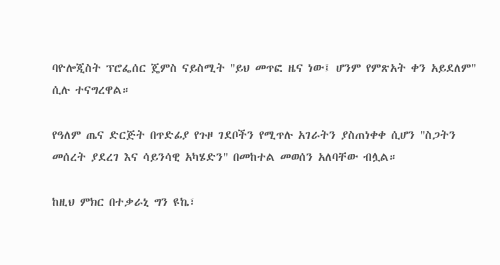ባዮሎጂስት ፕሮፌሰር ጄምስ ናይስሚት "ይህ መጥፎ ዜና ነው፤ ሆንም የምጽአት ቀን አይደለም" ሲሉ ተናግረዋል።

የዓለም ጤና ድርጅት በጥድፊያ የጉዞ ገደቦችን የሚጥሉ አገራትን ያስጠነቀቀ ሲሆን "ስጋትን መሰረት ያደረገ እና ሳይንሳዊ አካሄድን" በመከተል መወሰን አለባቸው ብሏል።

ከዚህ ምክር በተቃራኒ ግን ዩኬ፣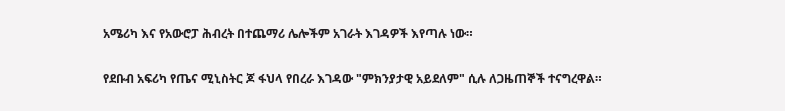አሜሪካ እና የአውሮፓ ሕብረት በተጨማሪ ሌሎችም አገራት እገዳዎች እየጣሉ ነው።

የደቡብ አፍሪካ የጤና ሚኒስትር ጆ ፋህላ የበረራ እገዳው "ምክንያታዊ አይደለም" ሲሉ ለጋዜጠኞች ተናግረዋል።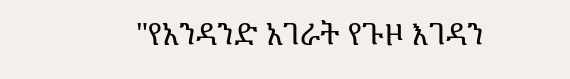"የአንዳንድ አገራት የጉዞ እገዳን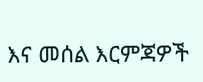እና መሰል እርምጃዎች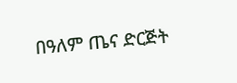በዓለም ጤና ድርጅት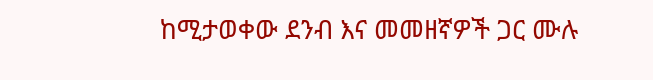ከሚታወቀው ደንብ እና መመዘኛዎች ጋር ሙሉ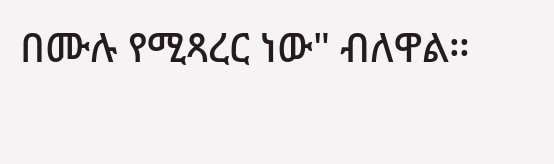በሙሉ የሚጻረር ነው" ብለዋል።